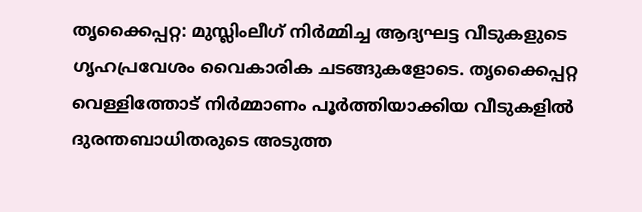തൃക്കൈപ്പറ്റ: മുസ്ലിംലീഗ് നിർമ്മിച്ച ആദ്യഘട്ട വീടുകളുടെ ഗൃഹപ്രവേശം വൈകാരിക ചടങ്ങുകളോടെ. തൃക്കൈപ്പറ്റ വെള്ളിത്തോട് നിർമ്മാണം പൂർത്തിയാക്കിയ വീടുകളിൽ ദുരന്തബാധിതരുടെ അടുത്ത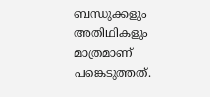ബന്ധുക്കളും അതിഥികളും മാത്രമാണ് പങ്കെടുത്തത്.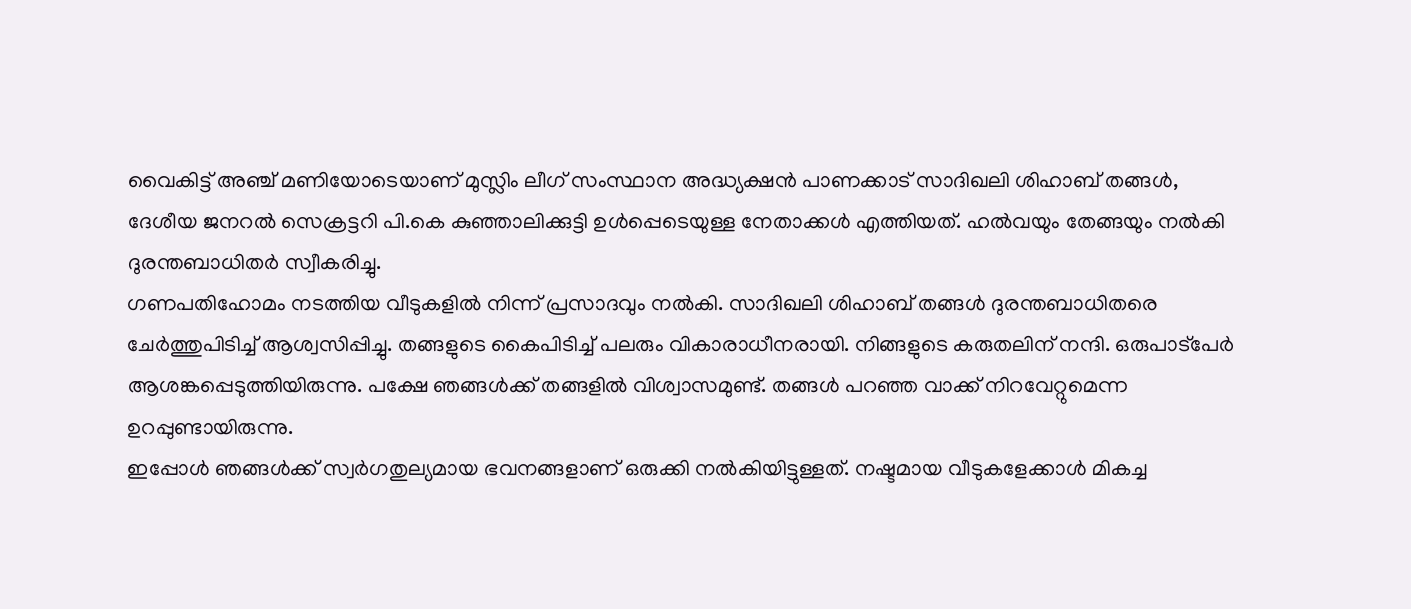വൈകിട്ട് അഞ്ച് മണിയോടെയാണ് മുസ്ലിം ലീഗ് സംസ്ഥാന അദ്ധ്യക്ഷൻ പാണക്കാട് സാദിഖലി ശിഹാബ് തങ്ങൾ, ദേശീയ ജനറൽ സെക്രട്ടറി പി.കെ കുഞ്ഞാലിക്കുട്ടി ഉൾപ്പെടെയുള്ള നേതാക്കൾ എത്തിയത്. ഹൽവയും തേങ്ങയും നൽകി ദുരന്തബാധിതർ സ്വീകരിച്ചു.
ഗണപതിഹോമം നടത്തിയ വീടുകളിൽ നിന്ന് പ്രസാദവും നൽകി. സാദിഖലി ശിഹാബ് തങ്ങൾ ദുരന്തബാധിതരെ ചേർത്തുപിടിച്ച് ആശ്വസിപ്പിച്ചു. തങ്ങളുടെ കൈപിടിച്ച് പലരും വികാരാധീനരായി. നിങ്ങളുടെ കരുതലിന് നന്ദി. ഒരുപാട്പേർ ആശങ്കപ്പെടുത്തിയിരുന്നു. പക്ഷേ ഞങ്ങൾക്ക് തങ്ങളിൽ വിശ്വാസമുണ്ട്. തങ്ങൾ പറഞ്ഞ വാക്ക് നിറവേറ്റുമെന്ന ഉറപ്പുണ്ടായിരുന്നു.
ഇപ്പോൾ ഞങ്ങൾക്ക് സ്വർഗതുല്യമായ ഭവനങ്ങളാണ് ഒരുക്കി നൽകിയിട്ടുള്ളത്. നഷ്ടമായ വീടുകളേക്കാൾ മികച്ച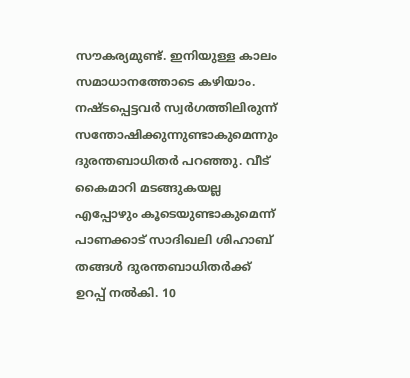സൗകര്യമുണ്ട്. ഇനിയുള്ള കാലം സമാധാനത്തോടെ കഴിയാം. നഷ്ടപ്പെട്ടവർ സ്വർഗത്തിലിരുന്ന് സന്തോഷിക്കുന്നുണ്ടാകുമെന്നും ദുരന്തബാധിതർ പറഞ്ഞു. വീട് കൈമാറി മടങ്ങുകയല്ല എപ്പോഴും കൂടെയുണ്ടാകുമെന്ന് പാണക്കാട് സാദിഖലി ശിഹാബ് തങ്ങൾ ദുരന്തബാധിതർക്ക് ഉറപ്പ് നൽകി. 10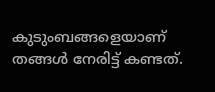കുടുംബങ്ങളെയാണ് തങ്ങൾ നേരിട്ട് കണ്ടത്.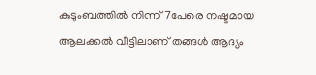കുടുംബത്തിൽ നിന്ന് 7പേരെ നഷ്ടമായ ആലക്കൽ വീട്ടിലാണ് തങ്ങൾ ആദ്യം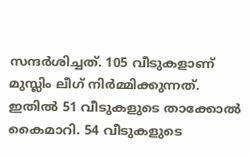സന്ദർശിച്ചത്. 105 വീടുകളാണ് മുസ്ലിം ലീഗ് നിർമ്മിക്കുന്നത്. ഇതിൽ 51 വീടുകളുടെ താക്കോൽ കൈമാറി. 54 വീടുകളുടെ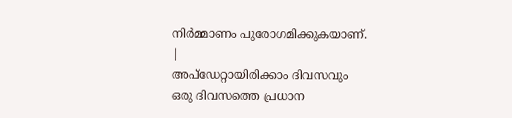നിർമ്മാണം പുരോഗമിക്കുകയാണ്.
|
അപ്ഡേറ്റായിരിക്കാം ദിവസവും
ഒരു ദിവസത്തെ പ്രധാന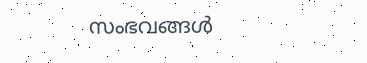സംഭവങ്ങൾ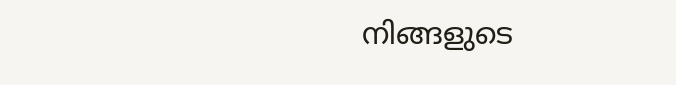നിങ്ങളുടെ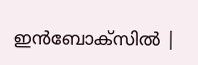ഇൻബോക്സിൽ |